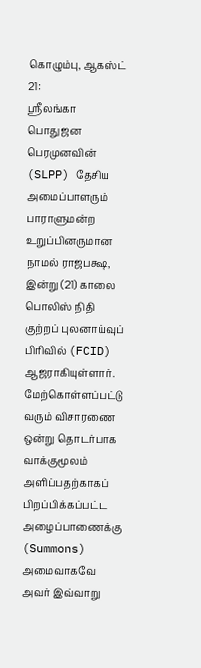கொழும்பு, ஆகஸ்ட் 21:
ஶ்ரீலங்கா பொதுஜன பெரமுனவின் (SLPP) தேசிய அமைப்பாளரும் பாராளுமன்ற உறுப்பினருமான நாமல் ராஜபக்ஷ, இன்று (21) காலை பொலிஸ் நிதி குற்றப் புலனாய்வுப் பிரிவில் (FCID) ஆஜராகியுள்ளார்.
மேற்கொள்ளப்பட்டு வரும் விசாரணை ஒன்று தொடர்பாக வாக்குமூலம் அளிப்பதற்காகப் பிறப்பிக்கப்பட்ட அழைப்பாணைக்கு (Summons) அமைவாகவே அவர் இவ்வாறு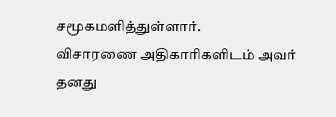சமூகமளித்துள்ளார்.
விசாரணை அதிகாரிகளிடம் அவர் தனது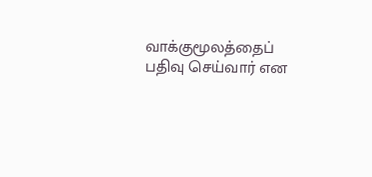வாக்குமூலத்தைப் பதிவு செய்வார் என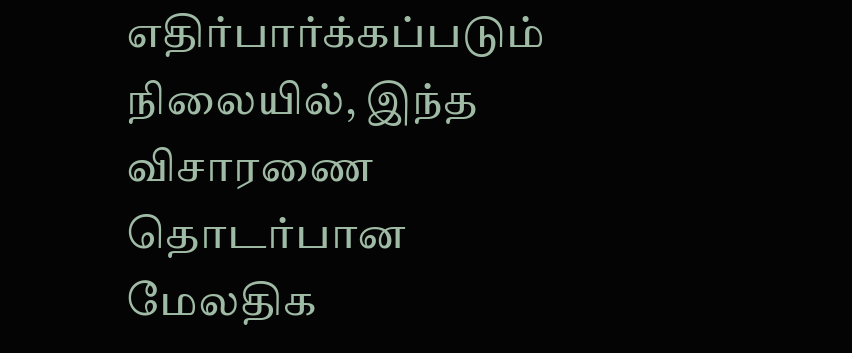எதிர்பார்க்கப்படும் நிலையில், இந்த விசாரணை தொடர்பான மேலதிக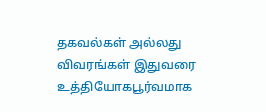தகவல்கள் அல்லது விவரங்கள் இதுவரை உத்தியோகபூர்வமாக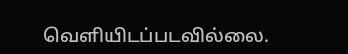வெளியிடப்படவில்லை.